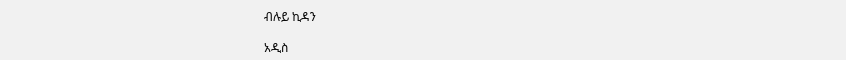ብሉይ ኪዳን

አዲስ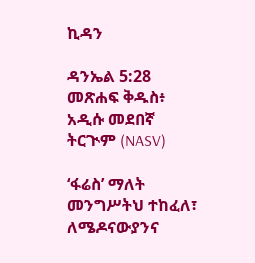ኪዳን

ዳንኤል 5:28 መጽሐፍ ቅዱስ፥ አዲሱ መደበኛ ትርጒም (NASV)

‘ፋሬስ’ ማለት መንግሥትህ ተከፈለ፣ ለሜዶናውያንና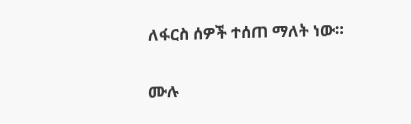ለፋርስ ሰዎች ተሰጠ ማለት ነው።

ሙሉ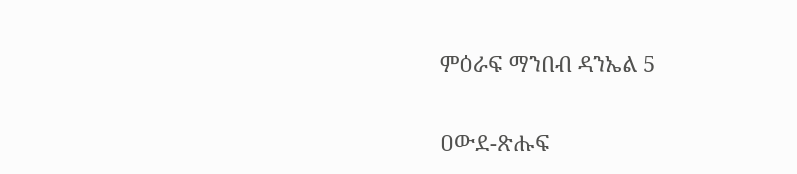ምዕራፍ ማንበብ ዳንኤል 5

ዐውደ-ጽሑፍ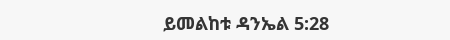ይመልከቱ ዳንኤል 5:28